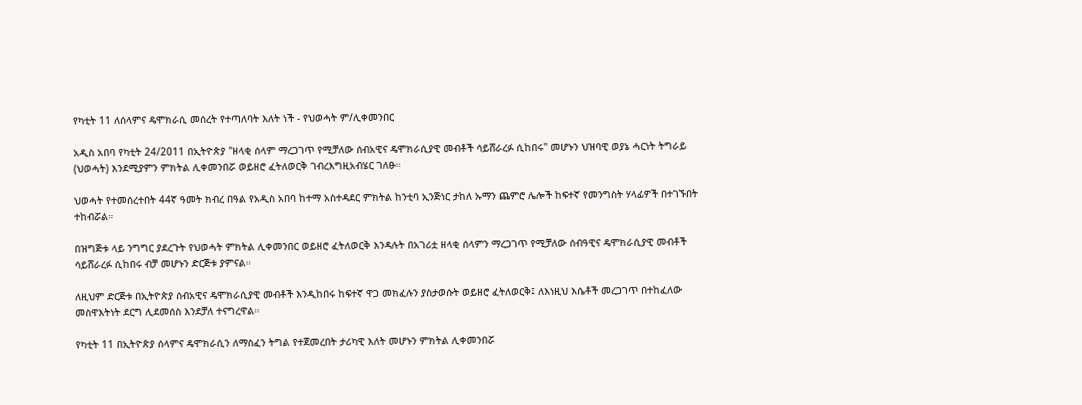የካቲት 11 ለሰላምና ዴሞክራሲ መሰረት የተጣለባት እለት ነች - የህወሓት ም/ሊቀመንበር

አዲስ አበባ የካቲት 24/2011 በኢትዮጵያ "ዘላቂ ሰላም ማረጋገጥ የሚቻለው ሰብአዊና ዴሞክራሲያዊ መብቶች ሳይሸራረፉ ሲከበሩ" መሆኑን ህዝባዊ ወያኔ ሓርነት ትግራይ (ህወሓት) እንደሚያምን ምክትል ሊቀመንበሯ ወይዘሮ ፈትለወርቅ ገብረእግዚአብሄር ገለፁ።

ህወሓት የተመሰረተበት 44ኛ ዓመት ክብረ በዓል የአዲስ አበባ ከተማ አስተዳደር ምክትል ከንቲባ ኢንጅነር ታከለ ኡማን ጨምሮ ሌሎች ከፍተኛ የመንግስት ሃላፊዎች በተገኙበት ተከብሯል።

በዝግጅቱ ላይ ንግግር ያደረጉት የህወሓት ምክትል ሊቀመንበር ወይዘሮ ፈትለወርቅ እንዳሉት በአገሪቷ ዘላቂ ሰላምን ማረጋገጥ የሚቻለው ሰብዓዊና ዴሞክራሲያዊ መብቶች ሳይሸራረፉ ሲከበሩ ብቻ መሆኑን ድርጅቱ ያምናል።

ለዚህም ድርጅቱ በኢትዮጵያ ሰብአዊና ዴሞክራሲያዊ መብቶች እንዲከበሩ ከፍተኛ ዋጋ መክፈሉን ያስታወሱት ወይዘሮ ፈትለወርቅ፤ ለእነዚህ እሴቶች መረጋገጥ በተከፈለው መስዋእትነት ደርግ ሊደመሰስ እንደቻለ ተናግረዋል።

የካቲት 11 በኢትዮጵያ ሰላምና ዴሞክራሲን ለማስፈን ትግል የተጀመረበት ታሪካዊ እለት መሆኑን ምክትል ሊቀመንበሯ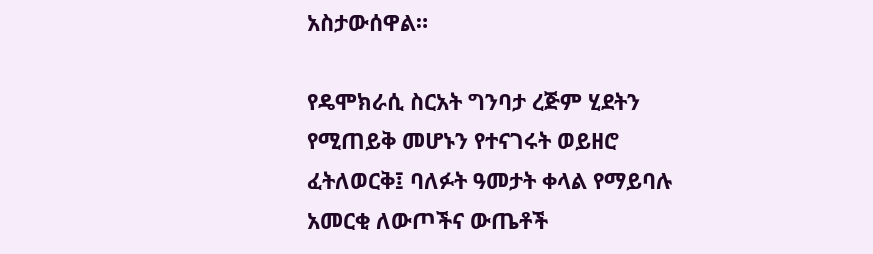አስታውሰዋል።

የዴሞክራሲ ስርአት ግንባታ ረጅም ሂደትን የሚጠይቅ መሆኑን የተናገሩት ወይዘሮ ፈትለወርቅ፤ ባለፉት ዓመታት ቀላል የማይባሉ አመርቂ ለውጦችና ውጤቶች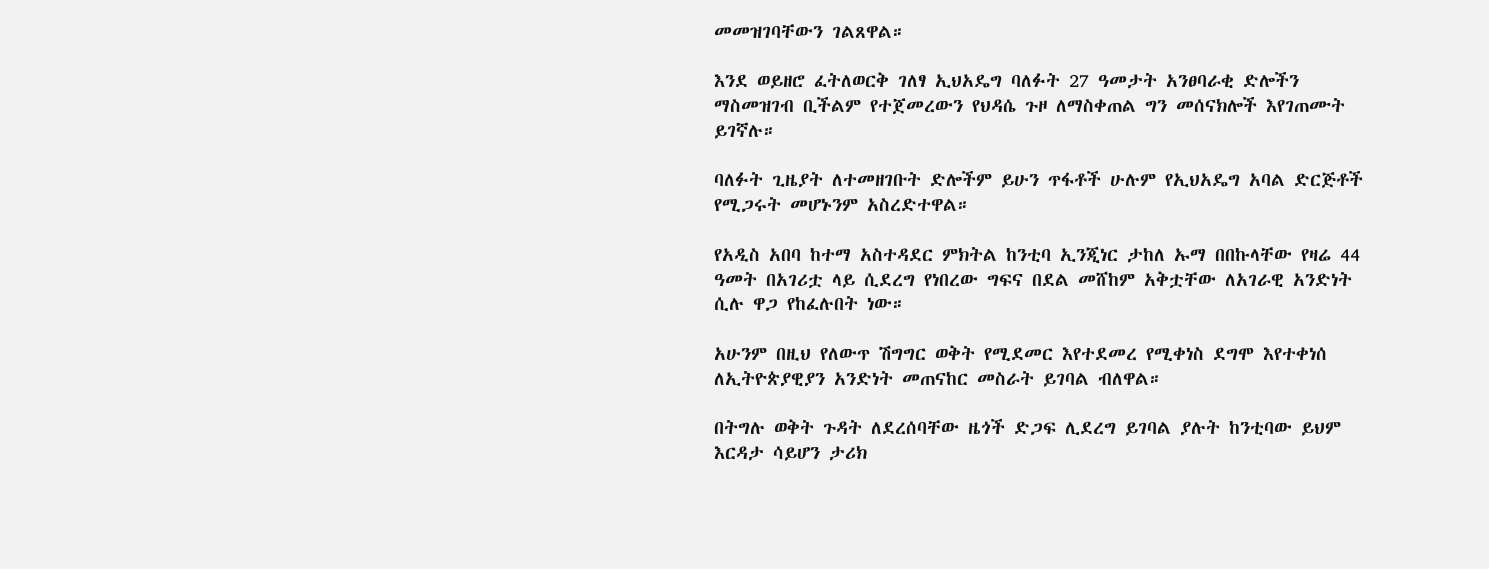መመዝገባቸውን ገልጸዋል።

እንደ ወይዘሮ ፈትለወርቅ ገለፃ ኢህአዴግ ባለፉት 27 ዓመታት አንፀባራቂ ድሎችን ማስመዝገብ ቢችልም የተጀመረውን የህዳሴ ጉዞ ለማስቀጠል ግን መሰናክሎች እየገጠሙት ይገኛሉ።

ባለፉት ጊዜያት ለተመዘገቡት ድሎችም ይሁን ጥፋቶች ሁሉም የኢህአዴግ አባል ድርጅቶች የሚጋሩት መሆኑንም አስረድተዋል።

የአዲስ አበባ ከተማ አስተዳደር ምክትል ከንቲባ ኢንጂነር ታከለ ኡማ በበኩላቸው የዛሬ 44 ዓመት በአገሪቷ ላይ ሲደረግ የነበረው ግፍና በደል መሸከም አቅቷቸው ለአገራዊ አንድነት ሲሉ ዋጋ የከፈሉበት ነው።

አሁንም በዚህ የለውጥ ሽግግር ወቅት የሚደመር እየተደመረ የሚቀነስ ደግሞ እየተቀነሰ ለኢትዮጵያዊያን አንድነት መጠናከር መስራት ይገባል ብለዋል።

በትግሉ ወቅት ጉዳት ለደረሰባቸው ዜጎች ድጋፍ ሊደረግ ይገባል ያሉት ከንቲባው ይህም እርዳታ ሳይሆን ታሪክ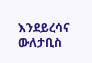እንደይረሳና ውለታቢስ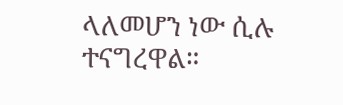ላለመሆን ነው ሲሉ ተናግረዋል።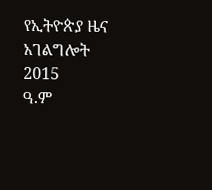የኢትዮጵያ ዜና አገልግሎት
2015
ዓ.ም